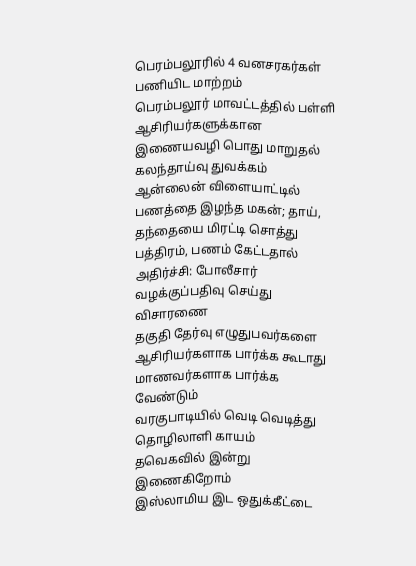பெரம்பலூரில் 4 வனசரகர்கள் பணியிட மாற்றம்
பெரம்பலூர் மாவட்டத்தில் பள்ளி ஆசிரியர்களுக்கான இணையவழி பொது மாறுதல் கலந்தாய்வு துவக்கம்
ஆன்லைன் விளையாட்டில் பணத்தை இழந்த மகன்; தாய், தந்தையை மிரட்டி சொத்து பத்திரம், பணம் கேட்டதால் அதிர்ச்சி: போலீசார் வழக்குப்பதிவு செய்து விசாரணை
தகுதி தேர்வு எழுதுபவர்களை ஆசிரியர்களாக பார்க்க கூடாது மாணவர்களாக பார்க்க வேண்டும்
வரகுபாடியில் வெடி வெடித்து தொழிலாளி காயம்
தவெகவில் இன்று இணைகிறோம்
இஸ்லாமிய இட ஒதுக்கீட்டை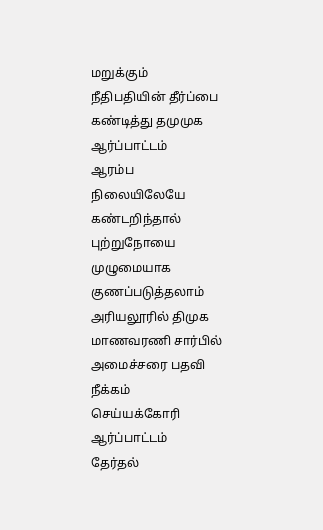மறுக்கும் நீதிபதியின் தீர்ப்பை கண்டித்து தமுமுக ஆர்ப்பாட்டம்
ஆரம்ப நிலையிலேயே கண்டறிந்தால் புற்றுநோயை முழுமையாக குணப்படுத்தலாம்
அரியலூரில் திமுக மாணவரணி சார்பில் அமைச்சரை பதவி நீக்கம் செய்யக்கோரி ஆர்ப்பாட்டம்
தேர்தல்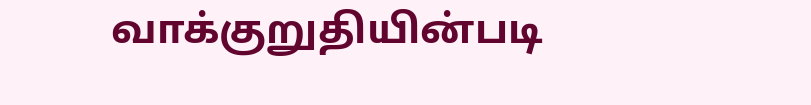வாக்குறுதியின்படி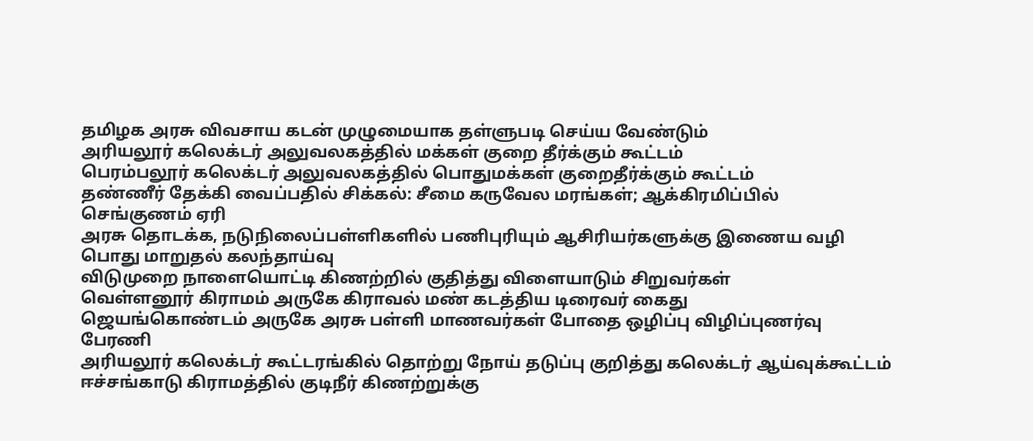தமிழக அரசு விவசாய கடன் முழுமையாக தள்ளுபடி செய்ய வேண்டும்
அரியலூர் கலெக்டர் அலுவலகத்தில் மக்கள் குறை தீர்க்கும் கூட்டம்
பெரம்பலூர் கலெக்டர் அலுவலகத்தில் பொதுமக்கள் குறைதீர்க்கும் கூட்டம்
தண்ணீர் தேக்கி வைப்பதில் சிக்கல்: சீமை கருவேல மரங்கள்; ஆக்கிரமிப்பில் செங்குணம் ஏரி
அரசு தொடக்க, நடுநிலைப்பள்ளிகளில் பணிபுரியும் ஆசிரியர்களுக்கு இணைய வழி பொது மாறுதல் கலந்தாய்வு
விடுமுறை நாளையொட்டி கிணற்றில் குதித்து விளையாடும் சிறுவர்கள்
வெள்ளனூர் கிராமம் அருகே கிராவல் மண் கடத்திய டிரைவர் கைது
ஜெயங்கொண்டம் அருகே அரசு பள்ளி மாணவர்கள் போதை ஒழிப்பு விழிப்புணர்வு பேரணி
அரியலூர் கலெக்டர் கூட்டரங்கில் தொற்று நோய் தடுப்பு குறித்து கலெக்டர் ஆய்வுக்கூட்டம்
ஈச்சங்காடு கிராமத்தில் குடிநீர் கிணற்றுக்கு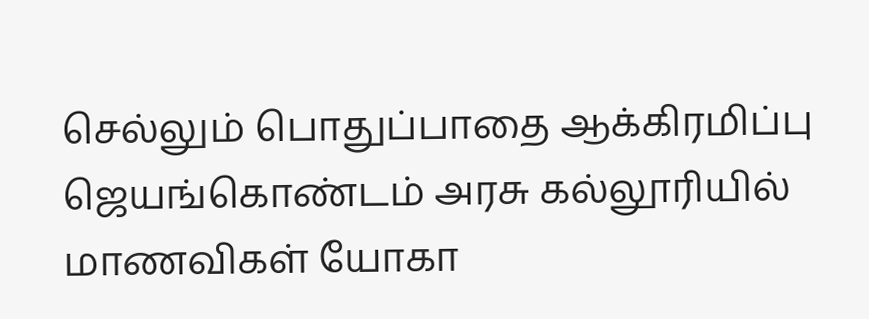செல்லும் பொதுப்பாதை ஆக்கிரமிப்பு
ஜெயங்கொண்டம் அரசு கல்லூரியில் மாணவிகள் யோகா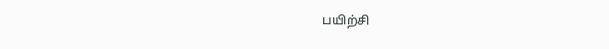பயிற்சி